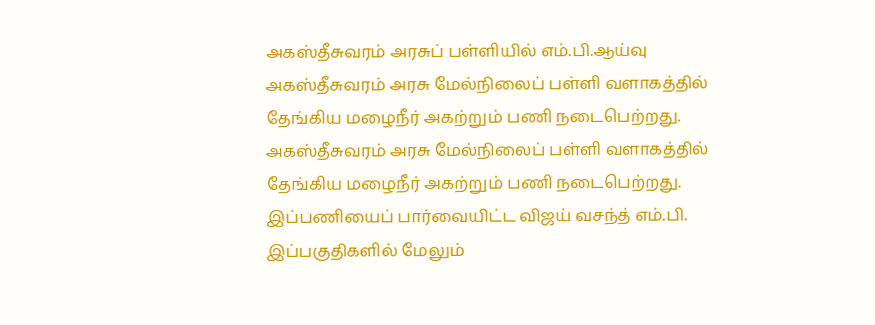அகஸ்தீசுவரம் அரசுப் பள்ளியில் எம்.பி.ஆய்வு
அகஸ்தீசுவரம் அரசு மேல்நிலைப் பள்ளி வளாகத்தில் தேங்கிய மழைநீர் அகற்றும் பணி நடைபெற்றது.
அகஸ்தீசுவரம் அரசு மேல்நிலைப் பள்ளி வளாகத்தில் தேங்கிய மழைநீர் அகற்றும் பணி நடைபெற்றது.
இப்பணியைப் பார்வையிட்ட விஜய் வசந்த் எம்.பி. இப்பகுதிகளில் மேலும்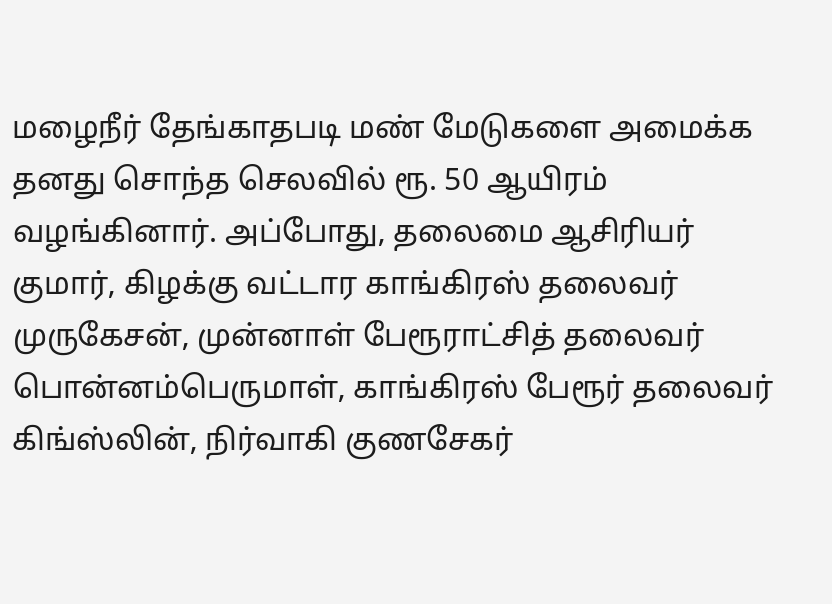மழைநீர் தேங்காதபடி மண் மேடுகளை அமைக்க தனது சொந்த செலவில் ரூ. 50 ஆயிரம் வழங்கினார். அப்போது, தலைமை ஆசிரியர் குமார், கிழக்கு வட்டார காங்கிரஸ் தலைவர் முருகேசன், முன்னாள் பேரூராட்சித் தலைவர் பொன்னம்பெருமாள், காங்கிரஸ் பேரூர் தலைவர் கிங்ஸ்லின், நிர்வாகி குணசேகர்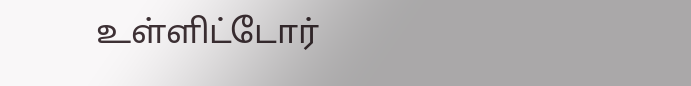உள்ளிட்டோர்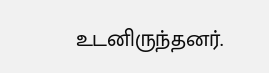உடனிருந்தனர்.